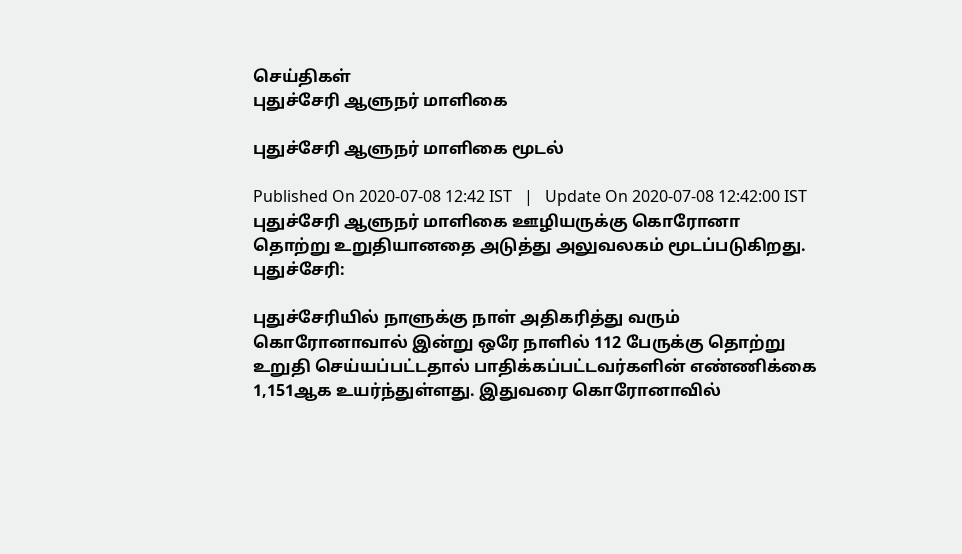செய்திகள்
புதுச்சேரி ஆளுநர் மாளிகை

புதுச்சேரி ஆளுநர் மாளிகை மூடல்

Published On 2020-07-08 12:42 IST   |   Update On 2020-07-08 12:42:00 IST
புதுச்சேரி ஆளுநர் மாளிகை ஊழியருக்கு கொரோனா தொற்று உறுதியானதை அடுத்து அலுவலகம் மூடப்படுகிறது.
புதுச்சேரி:

புதுச்சேரியில் நாளுக்கு நாள் அதிகரித்து வரும் கொரோனாவால் இன்று ஒரே நாளில் 112 பேருக்கு தொற்று உறுதி செய்யப்பட்டதால் பாதிக்கப்பட்டவர்களின் எண்ணிக்கை 1,151ஆக உயர்ந்துள்ளது. இதுவரை கொரோனாவில்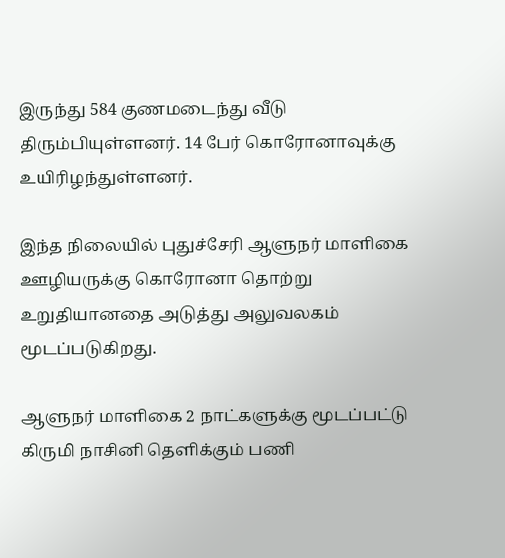இருந்து 584 குணமடைந்து வீடு திரும்பியுள்ளனர். 14 பேர் கொரோனாவுக்கு உயிரிழந்துள்ளனர்.

இந்த நிலையில் புதுச்சேரி ஆளுநர் மாளிகை ஊழியருக்கு கொரோனா தொற்று உறுதியானதை அடுத்து அலுவலகம் மூடப்படுகிறது.

ஆளுநர் மாளிகை 2 நாட்களுக்கு மூடப்பட்டு கிருமி நாசினி தெளிக்கும் பணி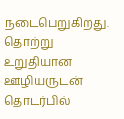நடைபெறுகிறது. தொற்று உறுதியான ஊழியருடன் தொடர்பில்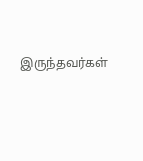இருந்தவர்கள்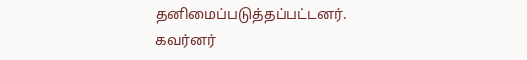தனிமைப்படுத்தப்பட்டனர். கவர்னர்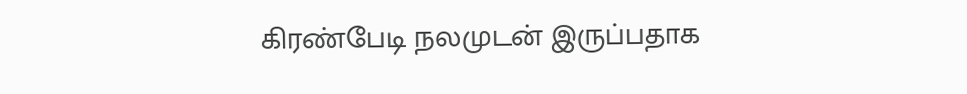கிரண்பேடி நலமுடன் இருப்பதாக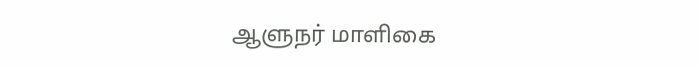ஆளுநர் மாளிகை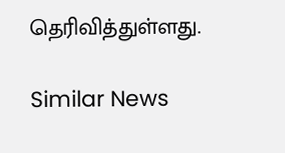தெரிவித்துள்ளது.

Similar News